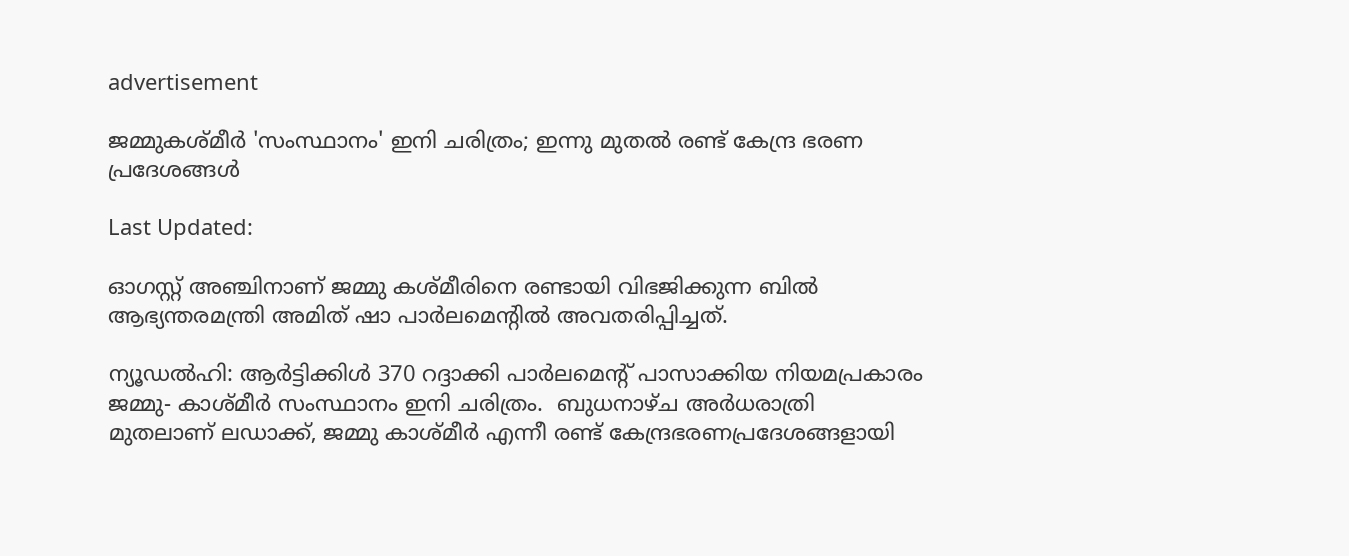advertisement

ജമ്മുകശ്മീർ 'സംസ്ഥാനം' ഇനി ചരിത്രം; ഇന്നു മുതൽ രണ്ട് കേന്ദ്ര ഭരണ പ്രദേശങ്ങള്‍

Last Updated:

ഓഗസ്റ്റ് അഞ്ചിനാണ് ജമ്മു കശ്മീരിനെ രണ്ടായി വിഭജിക്കുന്ന ബിൽ ആഭ്യന്തരമന്ത്രി അമിത്‌ ഷാ പാർലമെന്റിൽ അവതരിപ്പിച്ചത്‌.

ന്യൂഡൽഹി: ആർട്ടിക്കിൾ 370 റദ്ദാക്കി പാർലമെന്റ്‌ പാസാക്കിയ നിയമപ്രകാരം ജമ്മു- കാശ്‌മീർ സംസ്ഥാനം ഇനി ചരിത്രം.  ബുധനാഴ്‌ച അർധരാത്രി  മുതലാണ് ലഡാക്ക്‌, ജമ്മു കാശ്‌മീർ എന്നീ രണ്ട്‌ കേന്ദ്രഭരണപ്രദേശങ്ങളായി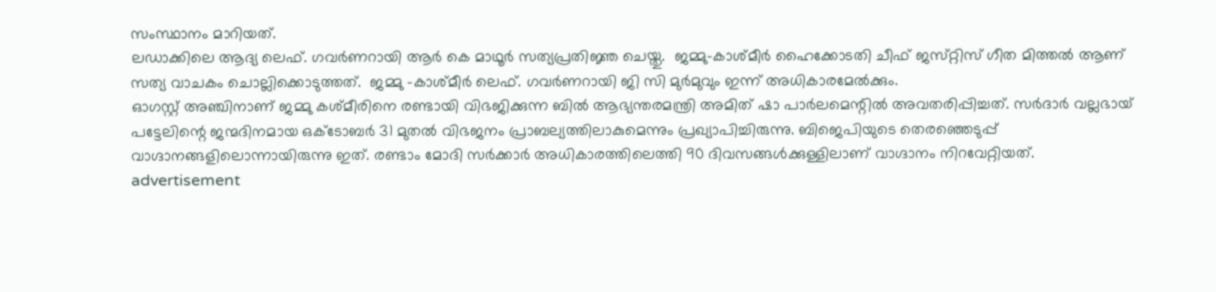സംസ്ഥാനം മാറിയത്.
ലഡാക്കിലെ ആദ്യ ലെഫ്‌. ഗവർണറായി ആർ കെ മാഥൂർ സത്യപ്രതിജ്ഞ ചെയ്തു.  ജമ്മു-കാശ്‌മീർ ഹൈക്കോടതി ചീഫ്‌ ജസ്‌റ്റിസ്‌ ഗീത മിത്തൽ ആണ് സത്യ വാചകം ചൊല്ലിക്കൊടുത്തത്.  ജമ്മു -കാശ്‌മീർ ലെഫ്‌. ഗവർണറായി ജി സി മുർമുവും ഇന്ന് അധികാരമേൽക്കും.
ഓഗസ്റ്റ് അഞ്ചിനാണ് ജമ്മു കശ്മീരിനെ രണ്ടായി വിഭജിക്കുന്ന ബിൽ ആഭ്യന്തരമന്ത്രി അമിത്‌ ഷാ പാർലമെന്റിൽ അവതരിപ്പിച്ചത്‌. സർദാർ വല്ലഭായ്‌ പട്ടേലിന്റെ ജന്മദിനമായ ഒക്ടോബർ 31 മുതൽ വിഭജനം പ്രാബല്യത്തിലാകുമെന്നും പ്രഖ്യാപിച്ചിരുന്നു. ബിജെപിയുടെ തെരഞ്ഞെടുപ്പ് വാഗ്ദാനങ്ങളിലൊന്നായിരുന്നു ഇത്. രണ്ടാം മോദി സർക്കാർ അധികാരത്തിലെത്തി 90 ദിവസങ്ങൾക്കുള്ളിലാണ് വാഗ്ദാനം നിറവേറ്റിയത്.
advertisement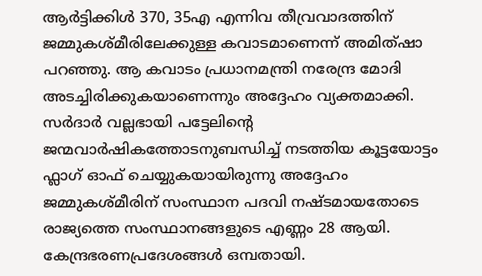ആർട്ടിക്കിൾ 370, 35എ എന്നിവ തീവ്രവാദത്തിന് ജമ്മുകശ്മീരിലേക്കുള്ള കവാടമാണെന്ന് അമിത്ഷാ പറഞ്ഞു. ആ കവാടം പ്രധാനമന്ത്രി നരേന്ദ്ര മോദി അടച്ചിരിക്കുകയാണെന്നും അദ്ദേഹം വ്യക്തമാക്കി. സർദാർ വല്ലഭായി പട്ടേലിന്റെ ജന്മവാർഷികത്തോടനുബന്ധിച്ച് നടത്തിയ കൂട്ടയോട്ടം ഫ്ലാഗ് ഓഫ് ചെയ്യുകയായിരുന്നു അദ്ദേഹം
ജമ്മുകശ്മീരിന് സംസ്ഥാന പദവി നഷ്ടമായതോടെ രാജ്യത്തെ സംസ്ഥാനങ്ങളുടെ എണ്ണം 28 ആയി. കേന്ദ്രഭരണപ്രദേശങ്ങൾ ഒമ്പതായി.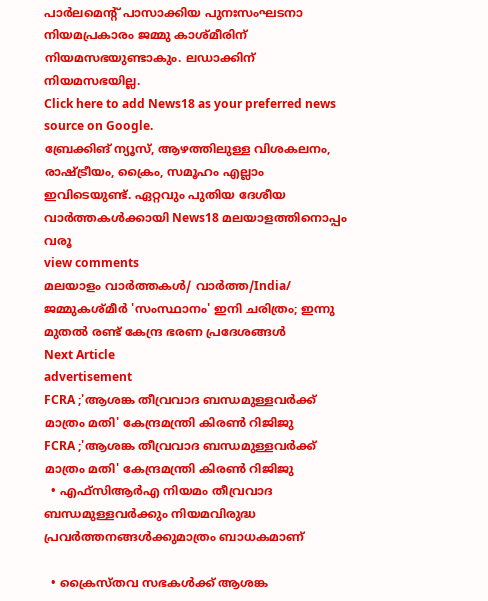പാർലമെന്റ് പാസാക്കിയ പുനഃസംഘടനാ നിയമപ്രകാരം ജമ്മു കാശ്‌മീരിന്‌ നിയമസഭയുണ്ടാകും. ലഡാക്കിന്‌ നിയമസഭയില്ല.
Click here to add News18 as your preferred news source on Google.
ബ്രേക്കിങ് ന്യൂസ്, ആഴത്തിലുള്ള വിശകലനം, രാഷ്ട്രീയം, ക്രൈം, സമൂഹം എല്ലാം ഇവിടെയുണ്ട്. ഏറ്റവും പുതിയ ദേശീയ വാർത്തകൾക്കായി News18 മലയാളത്തിനൊപ്പം വരൂ
view comments
മലയാളം വാർത്തകൾ/ വാർത്ത/India/
ജമ്മുകശ്മീർ 'സംസ്ഥാനം' ഇനി ചരിത്രം; ഇന്നു മുതൽ രണ്ട് കേന്ദ്ര ഭരണ പ്രദേശങ്ങള്‍
Next Article
advertisement
FCRA ;'ആശങ്ക തീവ്രവാദ ബന്ധമുള്ളവർക്ക് മാത്രം മതി' കേന്ദ്രമന്ത്രി കിരണ്‍ റിജിജു
FCRA ;'ആശങ്ക തീവ്രവാദ ബന്ധമുള്ളവർക്ക് മാത്രം മതി' കേന്ദ്രമന്ത്രി കിരണ്‍ റിജിജു
  • എഫ്‌സിആർഎ നിയമം തീവ്രവാദ ബന്ധമുള്ളവർക്കും നിയമവിരുദ്ധ പ്രവർത്തനങ്ങൾക്കുമാത്രം ബാധകമാണ്

  • ക്രൈസ്തവ സഭകൾക്ക് ആശങ്ക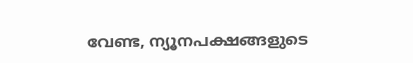വേണ്ട, ന്യൂനപക്ഷങ്ങളുടെ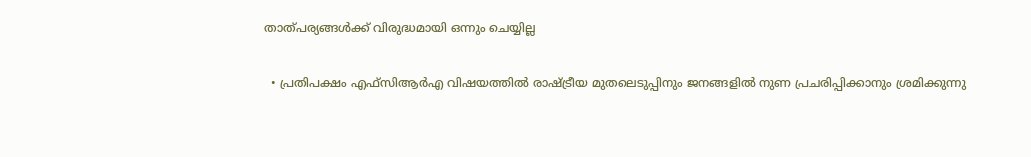താത്പര്യങ്ങൾക്ക് വിരുദ്ധമായി ഒന്നും ചെയ്യില്ല

  • പ്രതിപക്ഷം എഫ്‌സിആർഎ വിഷയത്തിൽ രാഷ്ട്രീയ മുതലെടുപ്പിനും ജനങ്ങളിൽ നുണ പ്രചരിപ്പിക്കാനും ശ്രമിക്കുന്നു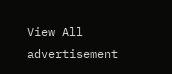View All
advertisement